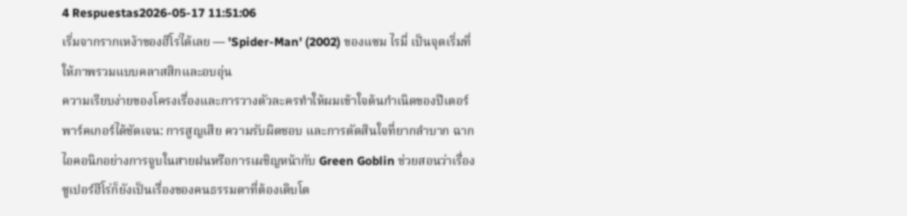4 Respuestas2026-05-17 11:51:06
เริ่มจากรากเหง้าของฮีโร่ได้เลย — 'Spider-Man' (2002) ของแซม ไรมี่ เป็นจุดเริ่มที่ให้ภาพรวมแบบคลาสสิกและอบอุ่น
ความเรียบง่ายของโครงเรื่องและการวางตัวละครทำให้ผมเข้าใจต้นกำเนิดของปีเตอร์ พาร์คเกอร์ได้ชัดเจน: การสูญเสีย ความรับผิดชอบ และการตัดสินใจที่ยากลำบาก ฉากไอคอนิกอย่างการจูบในสายฝนหรือการเผชิญหน้ากับ Green Goblin ช่วยสอนว่าเรื่องซูเปอร์ฮีโร่ก็ยังเป็นเรื่องของคนธรรมดาที่ต้องเติบโต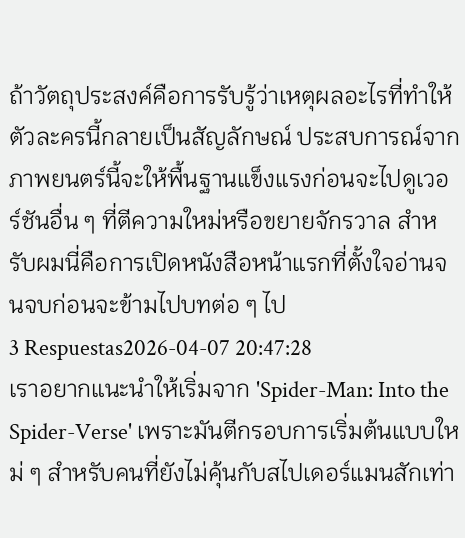ถ้าวัตถุประสงค์คือการรับรู้ว่าเหตุผลอะไรที่ทำให้ตัวละครนี้กลายเป็นสัญลักษณ์ ประสบการณ์จากภาพยนตร์นี้จะให้พื้นฐานแข็งแรงก่อนจะไปดูเวอร์ชันอื่น ๆ ที่ตีความใหม่หรือขยายจักรวาล สำหรับผมนี่คือการเปิดหนังสือหน้าแรกที่ตั้งใจอ่านจนจบก่อนจะข้ามไปบทต่อ ๆ ไป
3 Respuestas2026-04-07 20:47:28
เราอยากแนะนำให้เริ่มจาก 'Spider-Man: Into the Spider-Verse' เพราะมันตีกรอบการเริ่มต้นแบบใหม่ ๆ สำหรับคนที่ยังไม่คุ้นกับสไปเดอร์แมนสักเท่า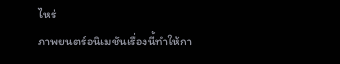ไหร่
ภาพยนตร์อนิเมชันเรื่องนี้ทำให้กา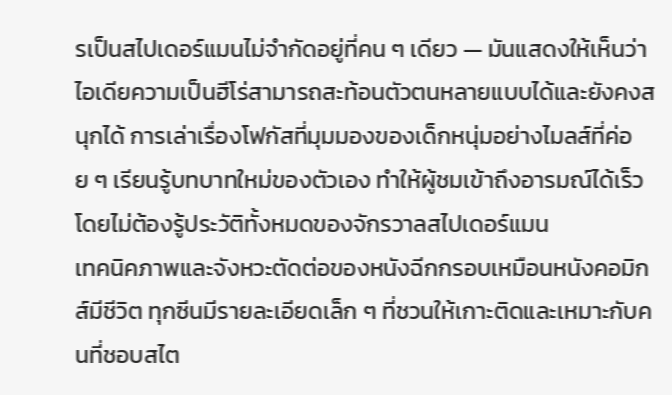รเป็นสไปเดอร์แมนไม่จำกัดอยู่ที่คน ๆ เดียว — มันแสดงให้เห็นว่าไอเดียความเป็นฮีโร่สามารถสะท้อนตัวตนหลายแบบได้และยังคงสนุกได้ การเล่าเรื่องโฟกัสที่มุมมองของเด็กหนุ่มอย่างไมลส์ที่ค่อย ๆ เรียนรู้บทบาทใหม่ของตัวเอง ทำให้ผู้ชมเข้าถึงอารมณ์ได้เร็วโดยไม่ต้องรู้ประวัติทั้งหมดของจักรวาลสไปเดอร์แมน
เทคนิคภาพและจังหวะตัดต่อของหนังฉีกกรอบเหมือนหนังคอมิกส์มีชีวิต ทุกซีนมีรายละเอียดเล็ก ๆ ที่ชวนให้เกาะติดและเหมาะกับคนที่ชอบสไต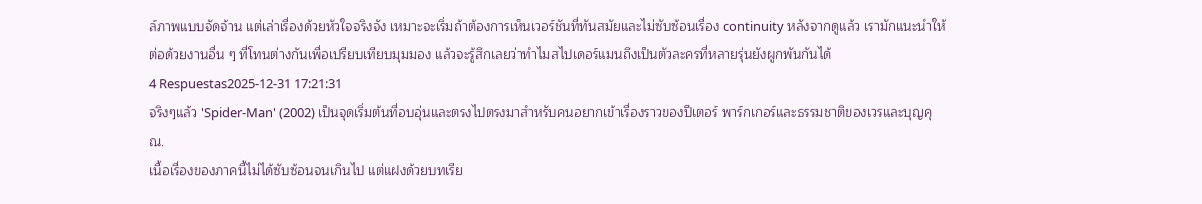ล์ภาพแบบจัดจ้าน แต่เล่าเรื่องด้วยหัวใจจริงจัง เหมาะจะเริ่มถ้าต้องการเห็นเวอร์ชันที่ทันสมัยและไม่ซับซ้อนเรื่อง continuity หลังจากดูแล้ว เรามักแนะนำให้ต่อด้วยงานอื่น ๆ ที่โทนต่างกันเพื่อเปรียบเทียบมุมมอง แล้วจะรู้สึกเลยว่าทำไมสไปเดอร์แมนถึงเป็นตัวละครที่หลายรุ่นยังผูกพันกันได้
4 Respuestas2025-12-31 17:21:31
จริงๆแล้ว 'Spider-Man' (2002) เป็นจุดเริ่มต้นที่อบอุ่นและตรงไปตรงมาสำหรับคนอยากเข้าเรื่องราวของปีเตอร์ พาร์กเกอร์และธรรมชาติของเวรและบุญคุณ.
เนื้อเรื่องของภาคนี้ไม่ได้ซับซ้อนจนเกินไป แต่แฝงด้วยบทเรีย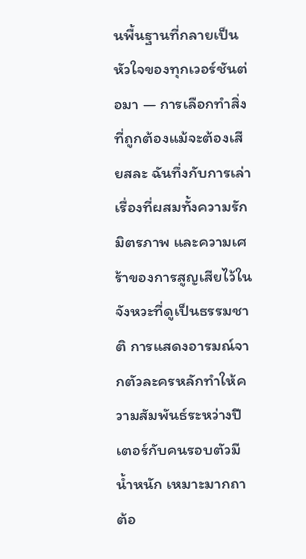นพื้นฐานที่กลายเป็นหัวใจของทุกเวอร์ชันต่อมา — การเลือกทำสิ่งที่ถูกต้องแม้จะต้องเสียสละ ฉันทึ่งกับการเล่าเรื่องที่ผสมทั้งความรัก มิตรภาพ และความเศร้าของการสูญเสียไว้ในจังหวะที่ดูเป็นธรรมชาติ การแสดงอารมณ์จากตัวละครหลักทำให้ความสัมพันธ์ระหว่างปีเตอร์กับคนรอบตัวมีน้ำหนัก เหมาะมากถาต้อ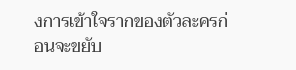งการเข้าใจรากของตัวละครก่อนจะขยับ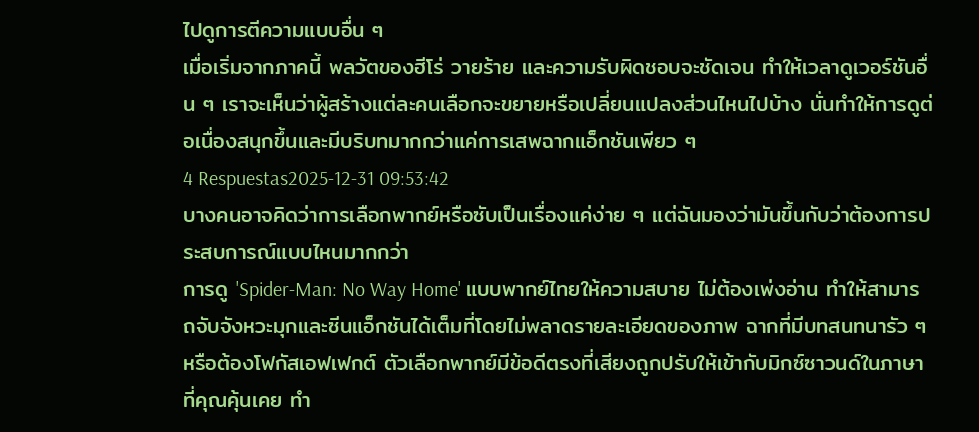ไปดูการตีความแบบอื่น ๆ
เมื่อเริ่มจากภาคนี้ พลวัตของฮีโร่ วายร้าย และความรับผิดชอบจะชัดเจน ทำให้เวลาดูเวอร์ชันอื่น ๆ เราจะเห็นว่าผู้สร้างแต่ละคนเลือกจะขยายหรือเปลี่ยนแปลงส่วนไหนไปบ้าง นั่นทำให้การดูต่อเนื่องสนุกขึ้นและมีบริบทมากกว่าแค่การเสพฉากแอ็กชันเพียว ๆ
4 Respuestas2025-12-31 09:53:42
บางคนอาจคิดว่าการเลือกพากย์หรือซับเป็นเรื่องแค่ง่าย ๆ แต่ฉันมองว่ามันขึ้นกับว่าต้องการประสบการณ์แบบไหนมากกว่า
การดู 'Spider-Man: No Way Home' แบบพากย์ไทยให้ความสบาย ไม่ต้องเพ่งอ่าน ทำให้สามารถจับจังหวะมุกและซีนแอ็กชันได้เต็มที่โดยไม่พลาดรายละเอียดของภาพ ฉากที่มีบทสนทนารัว ๆ หรือต้องโฟกัสเอฟเฟกต์ ตัวเลือกพากย์มีข้อดีตรงที่เสียงถูกปรับให้เข้ากับมิกซ์ซาวนด์ในภาษาที่คุณคุ้นเคย ทำ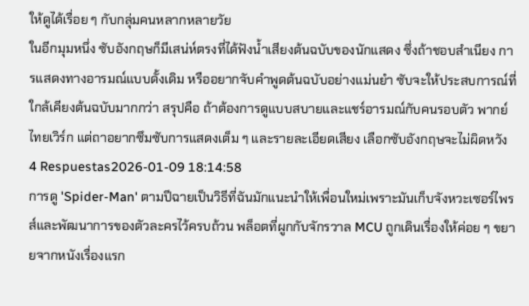ให้ดูได้เรื่อย ๆ กับกลุ่มคนหลากหลายวัย
ในอีกมุมหนึ่ง ซับอังกฤษก็มีเสน่ห์ตรงที่ได้ฟังน้ำเสียงต้นฉบับของนักแสดง ซึ่งถ้าชอบสำเนียง การแสดงทางอารมณ์แบบดั้งเดิม หรืออยากจับคำพูดต้นฉบับอย่างแม่นยำ ซับจะให้ประสบการณ์ที่ใกล้เคียงต้นฉบับมากกว่า สรุปคือ ถ้าต้องการดูแบบสบายและแชร์อารมณ์กับคนรอบตัว พากย์ไทยเวิร์ก แต่ถาอยากซึมซับการแสดงเต็ม ๆ และรายละเอียดเสียง เลือกซับอังกฤษจะไม่ผิดหวัง
4 Respuestas2026-01-09 18:14:58
การดู 'Spider-Man' ตามปีฉายเป็นวิธีที่ฉันมักแนะนำให้เพื่อนใหม่เพราะมันเก็บจังหวะเซอร์ไพรส์และพัฒนาการของตัวละครไว้ครบถ้วน พล็อตที่ผูกกับจักรวาล MCU ถูกเดินเรื่องให้ค่อย ๆ ขยายจากหนังเรื่องแรก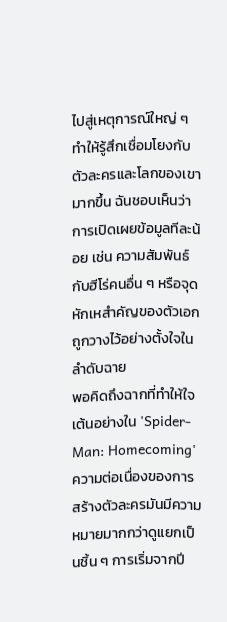ไปสู่เหตุการณ์ใหญ่ ๆ ทำให้รู้สึกเชื่อมโยงกับตัวละครและโลกของเขามากขึ้น ฉันชอบเห็นว่าการเปิดเผยข้อมูลทีละน้อย เช่น ความสัมพันธ์กับฮีโร่คนอื่น ๆ หรือจุดหักเหสำคัญของตัวเอก ถูกวางไว้อย่างตั้งใจในลำดับฉาย
พอคิดถึงฉากที่ทำให้ใจเต้นอย่างใน 'Spider-Man: Homecoming' ความต่อเนื่องของการสร้างตัวละครมันมีความหมายมากกว่าดูแยกเป็นชิ้น ๆ การเริ่มจากปี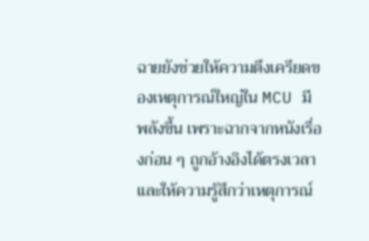ฉายยังช่วยให้ความตึงเครียดของเหตุการณ์ใหญ่ใน MCU มีพลังขึ้น เพราะฉากจากหนังเรื่องก่อน ๆ ถูกอ้างอิงได้ตรงเวลาและให้ความรู้สึกว่าเหตุการณ์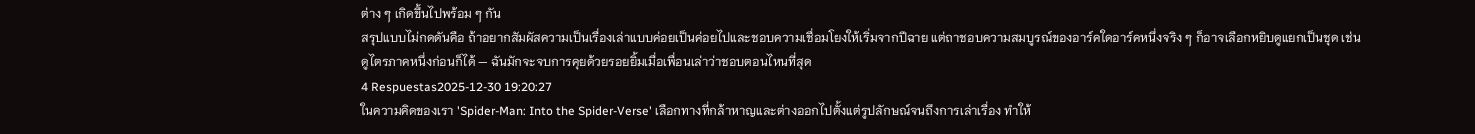ต่าง ๆ เกิดขึ้นไปพร้อม ๆ กัน
สรุปแบบไม่กดดันคือ ถ้าอยากสัมผัสความเป็นเรื่องเล่าแบบค่อยเป็นค่อยไปและชอบความเชื่อมโยงให้เริ่มจากปีฉาย แต่ถาชอบความสมบูรณ์ของอาร์คใดอาร์คหนึ่งจริง ๆ ก็อาจเลือกหยิบดูแยกเป็นชุด เช่น ดูไตรภาคหนึ่งก่อนก็ได้ — ฉันมักจะจบการคุยด้วยรอยยิ้มเมื่อเพื่อนเล่าว่าชอบตอนไหนที่สุด
4 Respuestas2025-12-30 19:20:27
ในความคิดของเรา 'Spider-Man: Into the Spider-Verse' เลือกทางที่กล้าหาญและต่างออกไปตั้งแต่รูปลักษณ์จนถึงการเล่าเรื่อง ทำให้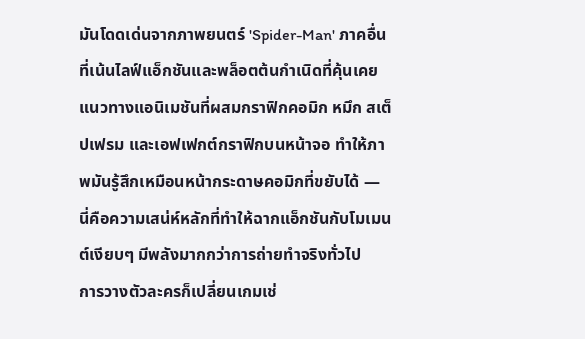มันโดดเด่นจากภาพยนตร์ 'Spider-Man' ภาคอื่นที่เน้นไลฟ์แอ็กชันและพล็อตต้นกำเนิดที่คุ้นเคย แนวทางแอนิเมชันที่ผสมกราฟิกคอมิก หมึก สเต็ปเฟรม และเอฟเฟกต์กราฟิกบนหน้าจอ ทำให้ภาพมันรู้สึกเหมือนหน้ากระดาษคอมิกที่ขยับได้ — นี่คือความเสน่ห์หลักที่ทำให้ฉากแอ็กชันกับโมเมนต์เงียบๆ มีพลังมากกว่าการถ่ายทำจริงทั่วไป
การวางตัวละครก็เปลี่ยนเกมเช่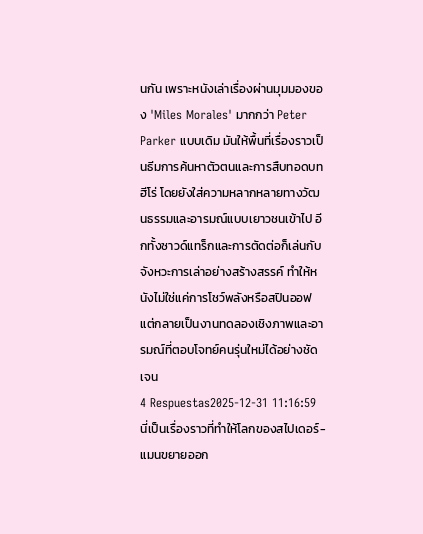นกัน เพราะหนังเล่าเรื่องผ่านมุมมองของ 'Miles Morales' มากกว่า Peter Parker แบบเดิม มันให้พื้นที่เรื่องราวเป็นธีมการค้นหาตัวตนและการสืบทอดบทฮีโร่ โดยยังใส่ความหลากหลายทางวัฒนธรรมและอารมณ์แบบเยาวชนเข้าไป อีกทั้งซาวด์แทร็กและการตัดต่อก็เล่นกับจังหวะการเล่าอย่างสร้างสรรค์ ทำให้หนังไม่ใช่แค่การโชว์พลังหรือสปินออฟ แต่กลายเป็นงานทดลองเชิงภาพและอารมณ์ที่ตอบโจทย์คนรุ่นใหม่ได้อย่างชัดเจน
4 Respuestas2025-12-31 11:16:59
นี่เป็นเรื่องราวที่ทำให้โลกของสไปเดอร์-แมนขยายออก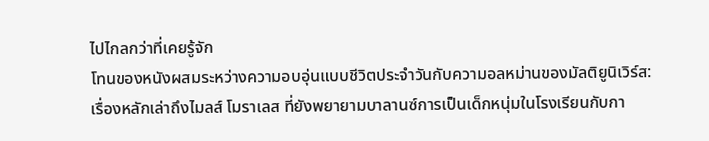ไปไกลกว่าที่เคยรู้จัก
โทนของหนังผสมระหว่างความอบอุ่นแบบชีวิตประจำวันกับความอลหม่านของมัลติยูนิเวิร์ส: เรื่องหลักเล่าถึงไมลส์ โมราเลส ที่ยังพยายามบาลานซ์การเป็นเด็กหนุ่มในโรงเรียนกับกา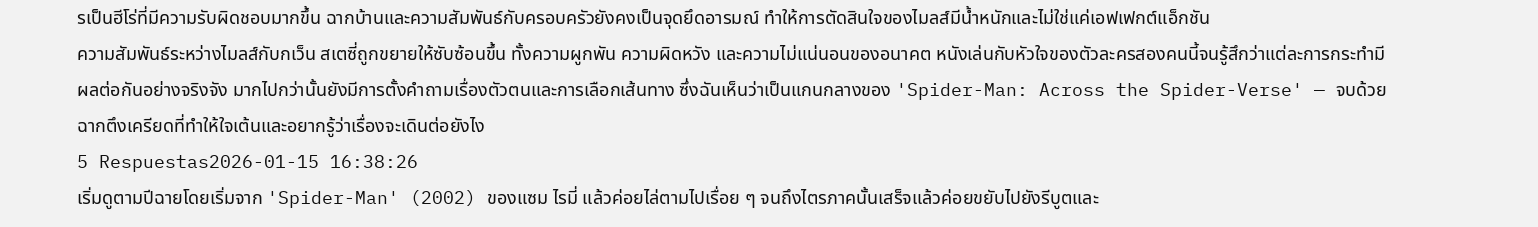รเป็นฮีโร่ที่มีความรับผิดชอบมากขึ้น ฉากบ้านและความสัมพันธ์กับครอบครัวยังคงเป็นจุดยึดอารมณ์ ทำให้การตัดสินใจของไมลส์มีน้ำหนักและไม่ใช่แค่เอฟเฟกต์แอ็กชัน
ความสัมพันธ์ระหว่างไมลส์กับกเว็น สเตซี่ถูกขยายให้ซับซ้อนขึ้น ทั้งความผูกพัน ความผิดหวัง และความไม่แน่นอนของอนาคต หนังเล่นกับหัวใจของตัวละครสองคนนี้จนรู้สึกว่าแต่ละการกระทำมีผลต่อกันอย่างจริงจัง มากไปกว่านั้นยังมีการตั้งคำถามเรื่องตัวตนและการเลือกเส้นทาง ซึ่งฉันเห็นว่าเป็นแกนกลางของ 'Spider-Man: Across the Spider-Verse' — จบด้วยฉากตึงเครียดที่ทำให้ใจเต้นและอยากรู้ว่าเรื่องจะเดินต่อยังไง
5 Respuestas2026-01-15 16:38:26
เริ่มดูตามปีฉายโดยเริ่มจาก 'Spider-Man' (2002) ของแซม ไรมี่ แล้วค่อยไล่ตามไปเรื่อย ๆ จนถึงไตรภาคนั้นเสร็จแล้วค่อยขยับไปยังรีบูตและ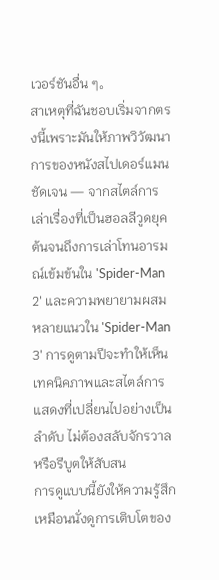เวอร์ชันอื่น ๆ。
สาเหตุที่ฉันชอบเริ่มจากตรงนี้เพราะมันให้ภาพวิวัฒนาการของหนังสไปเดอร์แมนชัดเจน — จากสไตล์การเล่าเรื่องที่เป็นฮอลลีวูดยุคต้นจนถึงการเล่าโทนอารมณ์เข้มข้นใน 'Spider-Man 2' และความพยายามผสมหลายแนวใน 'Spider-Man 3' การดูตามปีจะทำให้เห็นเทคนิคภาพและสไตล์การแสดงที่เปลี่ยนไปอย่างเป็นลำดับ ไม่ต้องสลับจักรวาลหรือรีบูตให้สับสน
การดูแบบนี้ยังให้ความรู้สึกเหมือนนั่งดูการเติบโตของ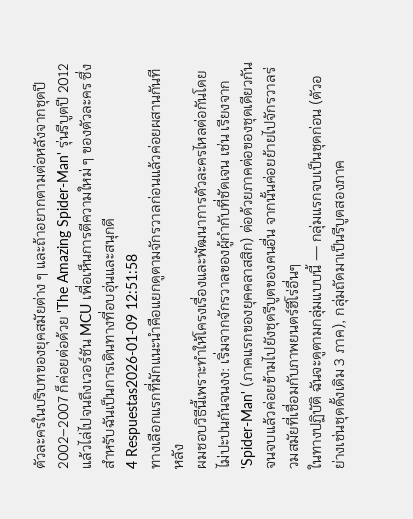ตัวละครในบริบทของยุคสมัยต่าง ๆ และถ้าอยากตามต่อหลังจากชุดปี 2002–2007 ก็ค่อยต่อด้วย 'The Amazing Spider-Man' รุ่นรีบูตปี 2012 แล้วไล่ไปจนถึงเวอร์ชัน MCU เพื่อเห็นการตีความใหม่ ๆ ของตัวละคร ซึ่งสำหรับฉันเป็นการเดินทางที่อบอุ่นและสนุกดี
4 Respuestas2026-01-09 12:51:58
ทางเลือกแรกที่มักแนะนำคือแยกดูตามจักรวาลก่อนแล้วค่อยผสานกันทีหลัง
ผมชอบวิธีนี้เพราะทำให้โครงเรื่องและพัฒนาการตัวละครไหลต่อกันโดยไม่ปะปนกันจนงง: เริ่มจากจักรวาลของผู้กำกับที่ชัดเจน เช่น เรียงจาก 'Spider-Man' (ภาคแรกของยุคคลาสสิก) ต่อด้วยภาคต่อของชุดเดียวกันจนจบแล้วค่อยข้ามไปยังชุดรีบูตของคนอื่น จากนั้นค่อยย้ายไปจักรวาลร่วมสมัยที่เชื่อมกับภาพยนตร์ฮีโร่อื่นๆ
ในทางปฏิบัติ ฉันจะดูตามกลุ่มแบบนี้ — กลุ่มแรกจบเป็นชุดก่อน (ตัวอย่างเช่นชุดดั้งเดิม 3 ภาค), กลุ่มถัดมาเป็นรีบูตสองภาค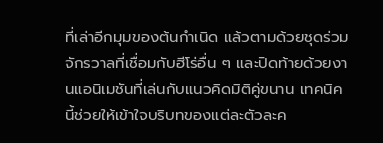ที่เล่าอีกมุมของต้นกำเนิด แล้วตามด้วยชุดร่วมจักรวาลที่เชื่อมกับฮีโร่อื่น ๆ และปิดท้ายด้วยงานแอนิเมชันที่เล่นกับแนวคิดมิติคู่ขนาน เทคนิคนี้ช่วยให้เข้าใจบริบทของแต่ละตัวละค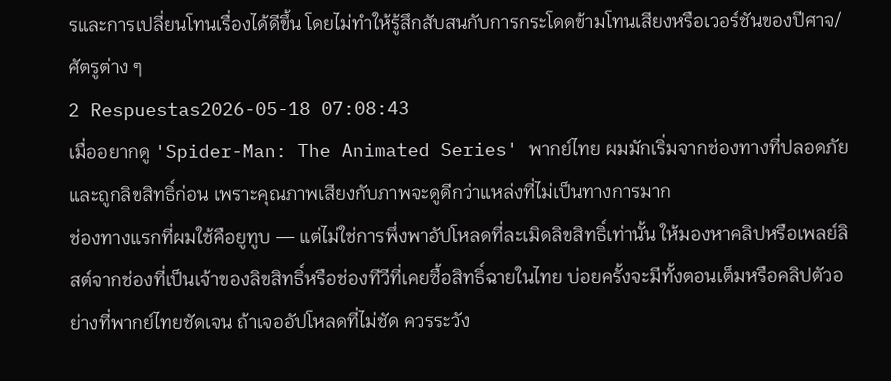รและการเปลี่ยนโทนเรื่องได้ดีขึ้น โดยไม่ทำให้รู้สึกสับสนกับการกระโดดข้ามโทนเสียงหรือเวอร์ชันของปีศาจ/ศัตรูต่าง ๆ
2 Respuestas2026-05-18 07:08:43
เมื่ออยากดู 'Spider-Man: The Animated Series' พากย์ไทย ผมมักเริ่มจากช่องทางที่ปลอดภัยและถูกลิขสิทธิ์ก่อน เพราะคุณภาพเสียงกับภาพจะดูดีกว่าแหล่งที่ไม่เป็นทางการมาก
ช่องทางแรกที่ผมใช้คือยูทูบ — แต่ไม่ใช่การพึ่งพาอัปโหลดที่ละเมิดลิขสิทธิ์เท่านั้น ให้มองหาคลิปหรือเพลย์ลิสต์จากช่องที่เป็นเจ้าของลิขสิทธิ์หรือช่องทีวีที่เคยซื้อสิทธิ์ฉายในไทย บ่อยครั้งจะมีทั้งตอนเต็มหรือคลิปตัวอย่างที่พากย์ไทยชัดเจน ถ้าเจออัปโหลดที่ไม่ชัด ควรระวัง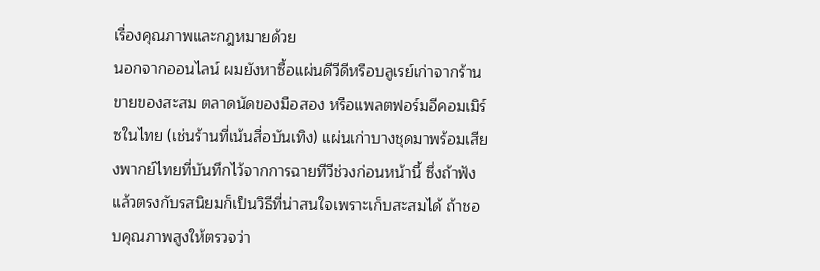เรื่องคุณภาพและกฎหมายด้วย
นอกจากออนไลน์ ผมยังหาซื้อแผ่นดีวีดีหรือบลูเรย์เก่าจากร้านขายของสะสม ตลาดนัดของมือสอง หรือแพลตฟอร์มอีคอมเมิร์ซในไทย (เช่นร้านที่เน้นสื่อบันเทิง) แผ่นเก่าบางชุดมาพร้อมเสียงพากย์ไทยที่บันทึกไว้จากการฉายทีวีช่วงก่อนหน้านี้ ซึ่งถ้าฟังแล้วตรงกับรสนิยมก็เป็นวิธีที่น่าสนใจเพราะเก็บสะสมได้ ถ้าชอบคุณภาพสูงให้ตรวจว่า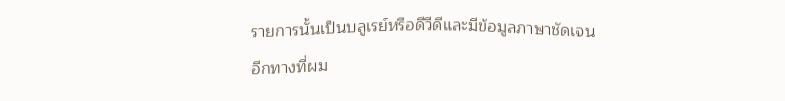รายการนั้นเป็นบลูเรย์หรือดีวีดีและมีข้อมูลภาษาชัดเจน
อีกทางที่ผม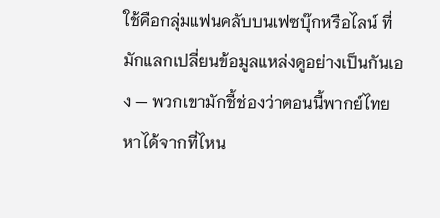ใช้คือกลุ่มแฟนคลับบนเฟซบุ๊กหรือไลน์ ที่มักแลกเปลี่ยนข้อมูลแหล่งดูอย่างเป็นกันเอง — พวกเขามักชี้ช่องว่าตอนนี้พากย์ไทยหาได้จากที่ไหน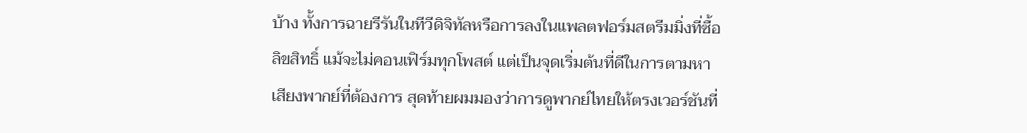บ้าง ทั้งการฉายรีรันในทีวีดิจิทัลหรือการลงในแพลตฟอร์มสตรีมมิ่งที่ซื้อลิขสิทธิ์ แม้จะไม่คอนเฟิร์มทุกโพสต์ แต่เป็นจุดเริ่มต้นที่ดีในการตามหาเสียงพากย์ที่ต้องการ สุดท้ายผมมองว่าการดูพากย์ไทยให้ตรงเวอร์ชันที่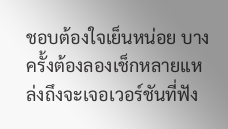ชอบต้องใจเย็นหน่อย บางครั้งต้องลองเช็กหลายแหล่งถึงจะเจอเวอร์ชันที่ฟัง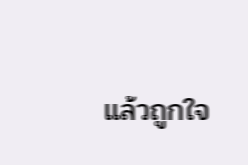แล้วถูกใจ